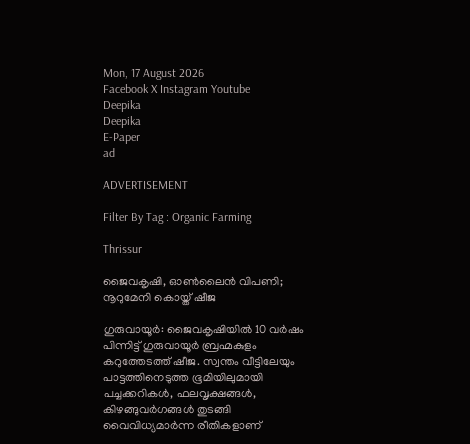Mon, 17 August 2026
Facebook X Instagram Youtube
Deepika
Deepika
E-Paper
ad

ADVERTISEMENT

Filter By Tag : Organic Farming

Thrissur

ജൈവകൃഷി, ഓണ്‍ലൈൻ വിപണി; നൂറുമേനി കൊയ്ത് ഷീജ

ഗുരുവായൂർ: ജൈവകൃഷിയിൽ 10 വർഷം പിന്നിട്ട് ഗുരുവായൂർ ബ്രഹ്മകുളം കറുത്തേടത്ത് ഷീജ. സ്വന്തം വീട്ടിലേയും പാട്ടത്തിനെടുത്ത ഭൂമിയിലുമായി പച്ചക്കറികൾ, ഫലവൃക്ഷങ്ങൾ, കിഴങ്ങുവർഗങ്ങൾ തുടങ്ങി വൈവിധ്യമാർന്ന രീതികളാണ്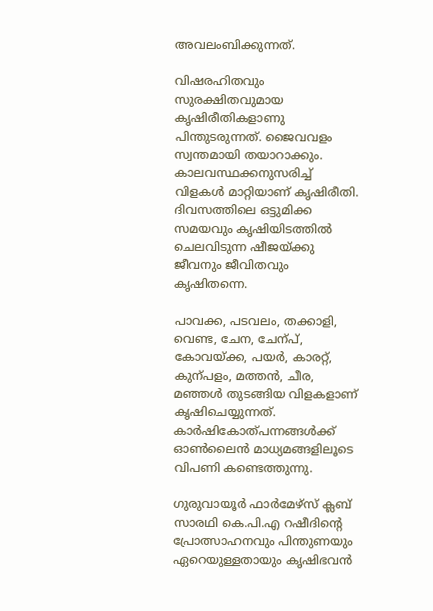അവലംബിക്കുന്നത്.

വിഷരഹിതവും സുരക്ഷിതവുമായ കൃഷിരീതികളാണു പിന്തുടരുന്നത്. ജൈവവളം സ്വന്തമായി തയാറാക്കും. കാലവസ്ഥക്കനുസരിച്ച് വിളകൾ മാറ്റിയാണ് കൃഷിരീതി. ദിവസത്തിലെ ഒട്ടുമിക്ക സമയവും കൃഷിയിടത്തിൽ ചെലവിടുന്ന ഷീജയ്ക്കു ജീവനും ജീവിതവും കൃഷിതന്നെ.

പാവക്ക, പടവലം, തക്കാളി, വെണ്ട, ചേന, ചേന്പ്, കോവയ്ക്ക, പയർ, കാരറ്റ്, കുന്പളം, മത്തൻ, ചീര, മഞ്ഞൾ തുടങ്ങിയ വിളകളാണ് കൃഷിചെയ്യുന്നത്. കാർഷികോത്പന്നങ്ങൾക്ക് ഓണ്‍ലൈൻ മാധ്യമങ്ങളിലൂടെ വിപണി കണ്ടെത്തുന്നു.

ഗുരുവായൂർ ഫാർമേഴ്സ് ക്ലബ് സാരഥി കെ.പി.എ റഷീദിന്‍റെ പ്രോത്സാഹനവും പിന്തുണയും ഏറെയുള്ളതായും കൃഷിഭവൻ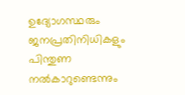ഉദ്യോഗസ്ഥരും ജനപ്രതിനിധികളും പിന്തുണ നൽകാറുണ്ടെന്നും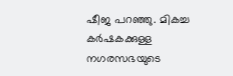ഷീജ പറഞ്ഞു. മികച്ച കർഷകക്കുള്ള നഗരസഭയുടെ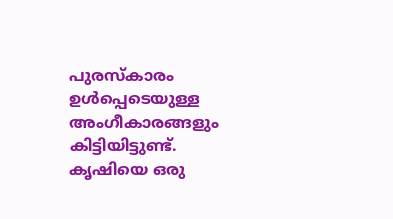പുരസ്കാരം ഉൾപ്പെടെയുള്ള അംഗീകാരങ്ങളും കിട്ടിയിട്ടുണ്ട്. കൃഷിയെ ഒരു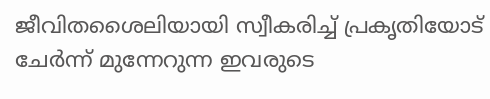ജീവിതശൈലിയായി സ്വീകരിച്ച് പ്രകൃതിയോട് ചേർന്ന് മുന്നേറുന്ന ഇവരുടെ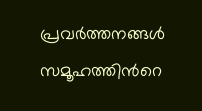പ്രവർത്തനങ്ങൾ സമൂഹത്തിന്‍റെ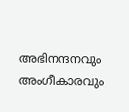അഭിനന്ദനവും അംഗീകാരവും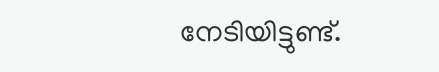നേടിയിട്ടുണ്ട്.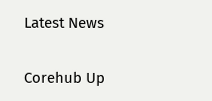Latest News

Corehub Up